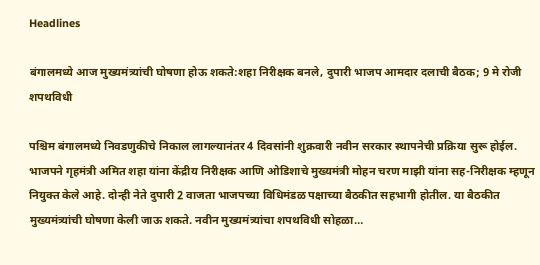Headlines

बंगालमध्ये आज मुख्यमंत्र्यांची घोषणा होऊ शकते:शहा निरीक्षक बनले, दुपारी भाजप आमदार दलाची बैठक; 9 मे रोजी शपथविधी

पश्चिम बंगालमध्ये निवडणुकीचे निकाल लागल्यानंतर 4 दिवसांनी शुक्रवारी नवीन सरकार स्थापनेची प्रक्रिया सुरू होईल. भाजपने गृहमंत्री अमित शहा यांना केंद्रीय निरीक्षक आणि ओडिशाचे मुख्यमंत्री मोहन चरण माझी यांना सह-निरीक्षक म्हणून नियुक्त केले आहे. दोन्ही नेते दुपारी 2 वाजता भाजपच्या विधिमंडळ पक्षाच्या बैठकीत सहभागी होतील. या बैठकीत मुख्यमंत्र्यांची घोषणा केली जाऊ शकते. नवीन मुख्यमंत्र्यांचा शपथविधी सोहळा…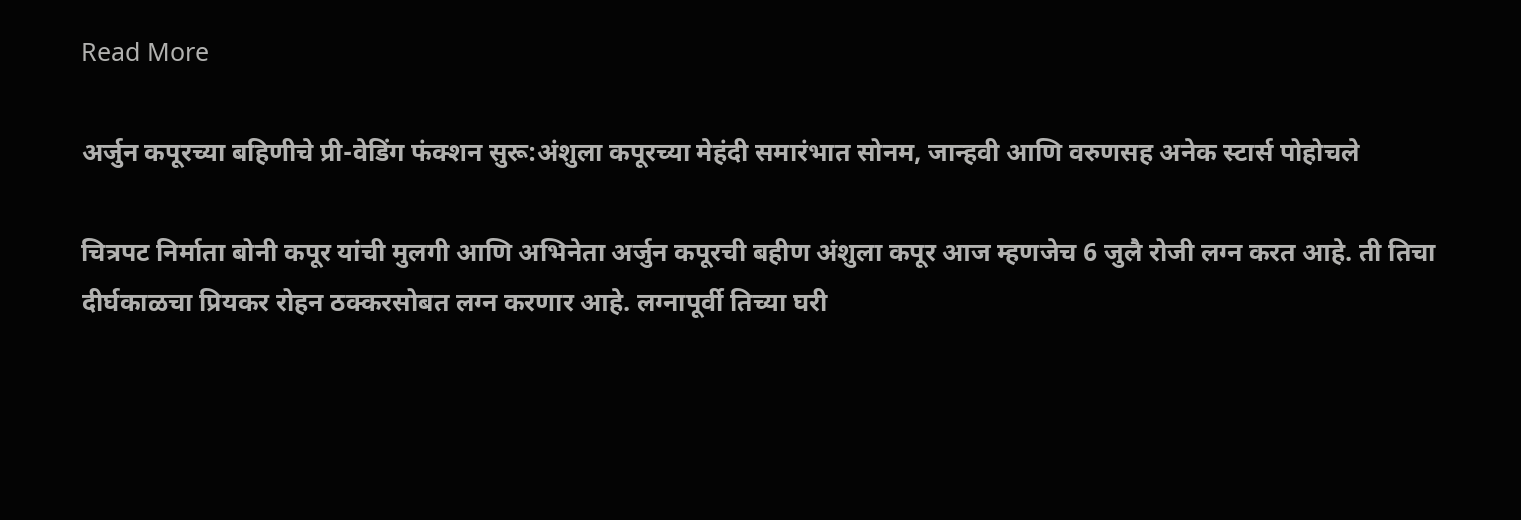Read More

अर्जुन कपूरच्या बहिणीचे प्री-वेडिंग फंक्शन सुरू:अंशुला कपूरच्या मेहंदी समारंभात सोनम, जान्हवी आणि वरुणसह अनेक स्टार्स पोहोचले

चित्रपट निर्माता बोनी कपूर यांची मुलगी आणि अभिनेता अर्जुन कपूरची बहीण अंशुला कपूर आज म्हणजेच 6 जुलै रोजी लग्न करत आहे. ती तिचा दीर्घकाळचा प्रियकर रोहन ठक्करसोबत लग्न करणार आहे. लग्नापूर्वी तिच्या घरी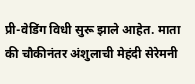प्री-वेडिंग विधी सुरू झाले आहेत. माता की चौकीनंतर अंशुलाची मेहंदी सेरेमनी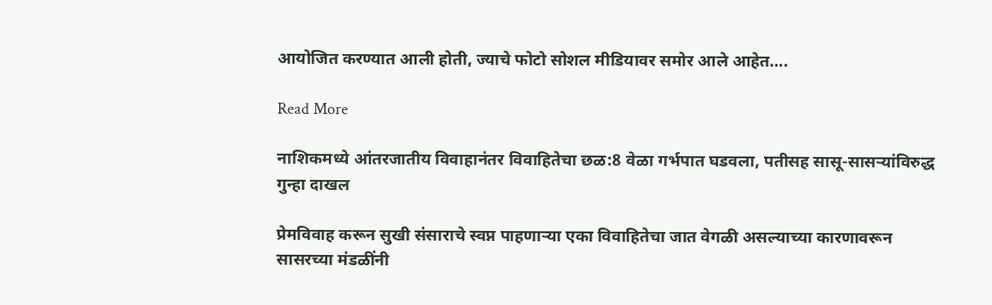आयोजित करण्यात आली होती, ज्याचे फोटो सोशल मीडियावर समोर आले आहेत….

Read More

नाशिकमध्ये आंतरजातीय विवाहानंतर विवाहितेचा छळ:8 वेळा गर्भपात घडवला, पतीसह सासू-सासऱ्यांविरुद्ध गुन्हा दाखल

प्रेमविवाह करून सुखी संसाराचे स्वप्न पाहणाऱ्या एका विवाहितेचा जात वेगळी असल्याच्या कारणावरून सासरच्या मंडळींनी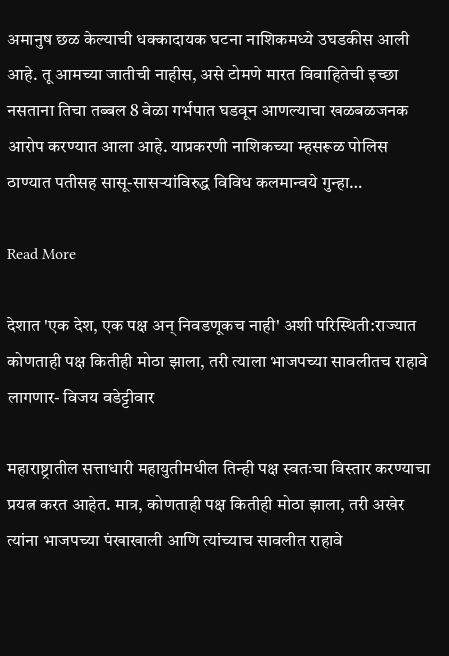अमानुष छळ केल्याची धक्कादायक घटना नाशिकमध्ये उघडकीस आली आहे. तू आमच्या जातीची नाहीस, असे टोमणे मारत विवाहितेची इच्छा नसताना तिचा तब्बल 8 वेळा गर्भपात घडवून आणल्याचा खळबळजनक आरोप करण्यात आला आहे. याप्रकरणी नाशिकच्या म्हसरूळ पोलिस ठाण्यात पतीसह सासू-सासऱ्यांविरुद्ध विविध कलमान्वये गुन्हा…

Read More

देशात 'एक देश, एक पक्ष अन् निवडणूकच नाही' अशी परिस्थिती:राज्यात कोणताही पक्ष कितीही मोठा झाला, तरी त्याला भाजपच्या सावलीतच राहावे लागणार- विजय वडेट्टीवार

महाराष्ट्रातील सत्ताधारी महायुतीमधील तिन्ही पक्ष स्वतःचा विस्तार करण्याचा प्रयत्न करत आहेत. मात्र, कोणताही पक्ष कितीही मोठा झाला, तरी अखेर त्यांना भाजपच्या पंखाखाली आणि त्यांच्याच सावलीत राहावे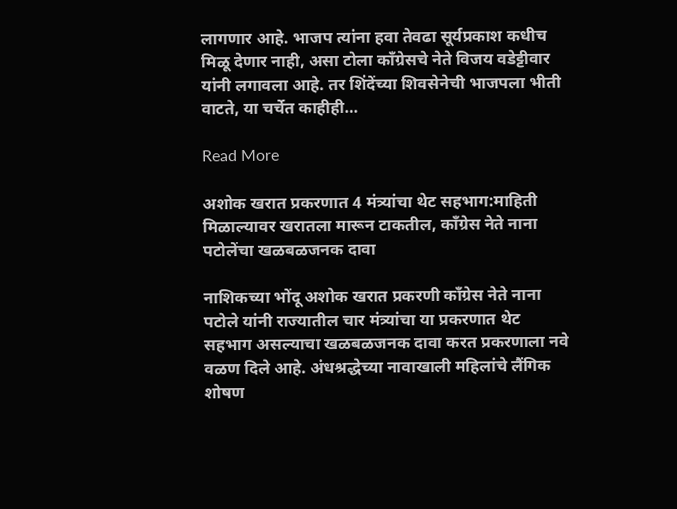लागणार आहे. भाजप त्यांना हवा तेवढा सूर्यप्रकाश कधीच मिळू देणार नाही, असा टोला काँग्रेसचे नेते विजय वडेट्टीवार यांनी लगावला आहे. तर शिंदेंच्या शिवसेनेची भाजपला भीती वाटते, या चर्चेत काहीही…

Read More

अशोक खरात प्रकरणात 4 मंत्र्यांचा थेट सहभाग:माहिती मिळाल्यावर खरातला मारून टाकतील, कॉंग्रेस नेते नाना पटोलेंचा खळबळजनक दावा

नाशिकच्या भोंदू अशोक खरात प्रकरणी काँग्रेस नेते नाना पटोले यांनी राज्यातील चार मंत्र्यांचा या प्रकरणात थेट सहभाग असल्याचा खळबळजनक दावा करत प्रकरणाला नवे वळण दिले आहे. अंधश्रद्धेच्या नावाखाली महिलांचे लैंगिक शोषण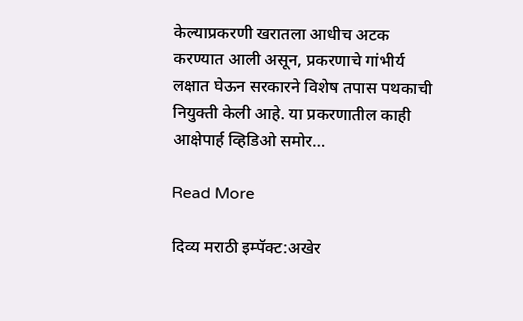केल्याप्रकरणी खरातला आधीच अटक करण्यात आली असून, प्रकरणाचे गांभीर्य लक्षात घेऊन सरकारने विशेष तपास पथकाची नियुक्ती केली आहे. या प्रकरणातील काही आक्षेपार्ह व्हिडिओ समोर…

Read More

दिव्य मराठी इम्पॅक्ट:अखेर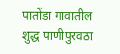पातोंडा गावातील शुद्ध पाणीपुरवठा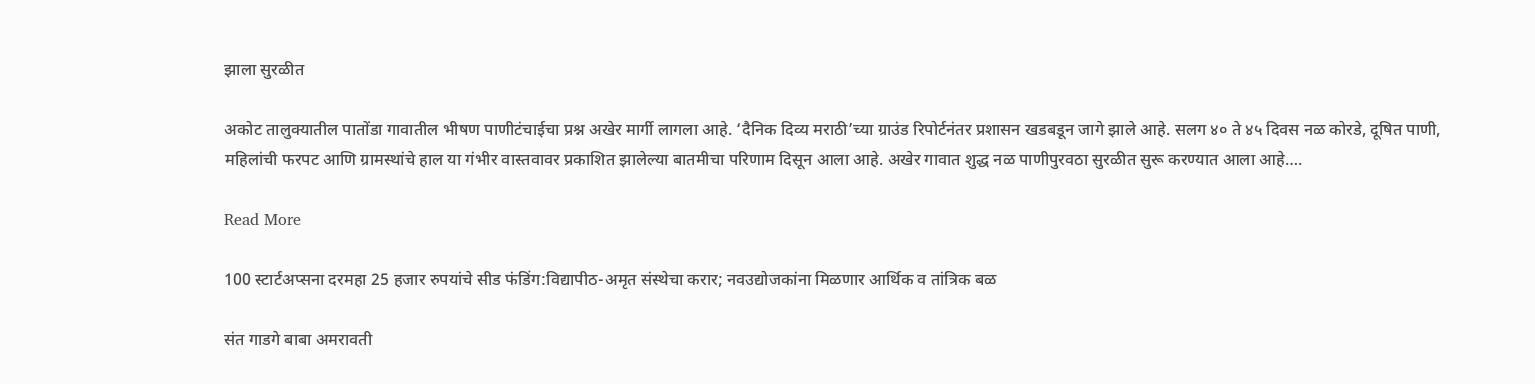झाला सुरळीत

अकोट तालुक्यातील पातोंडा गावातील भीषण पाणीटंचाईचा प्रश्न अखेर मार्गी लागला आहे. ‘दैनिक दिव्य मराठी’च्या ग्राउंड रिपोर्टनंतर प्रशासन खडबडून जागे झाले आहे. सलग ४० ते ४५ दिवस नळ कोरडे, दूषित पाणी, महिलांची फरपट आणि ग्रामस्थांचे हाल या गंभीर वास्तवावर प्रकाशित झालेल्या बातमीचा परिणाम दिसून आला आहे. अखेर गावात शुद्ध नळ पाणीपुरवठा सुरळीत सुरू करण्यात आला आहे….

Read More

100 स्टार्टअप्सना दरमहा 25 हजार रुपयांचे सीड फंडिंग:विद्यापीठ-अमृत संस्थेचा करार; नवउद्योजकांना मिळणार आर्थिक व तांत्रिक बळ

संत गाडगे बाबा अमरावती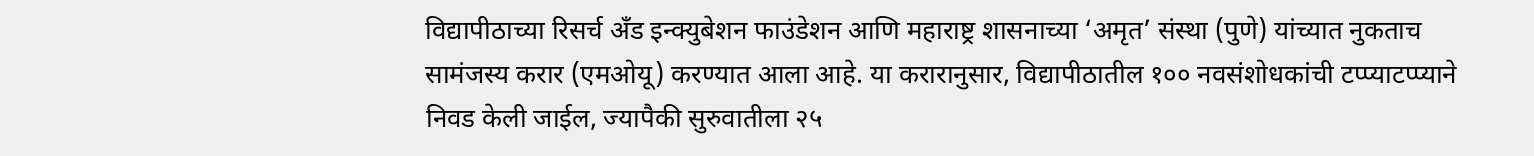विद्यापीठाच्या रिसर्च अँड इन्क्युबेशन फाउंडेशन आणि महाराष्ट्र शासनाच्या ‘अमृत’ संस्था (पुणे) यांच्यात नुकताच सामंजस्य करार (एमओयू) करण्यात आला आहे. या करारानुसार, विद्यापीठातील १०० नवसंशोधकांची टप्प्याटप्प्याने निवड केली जाईल, ज्यापैकी सुरुवातीला २५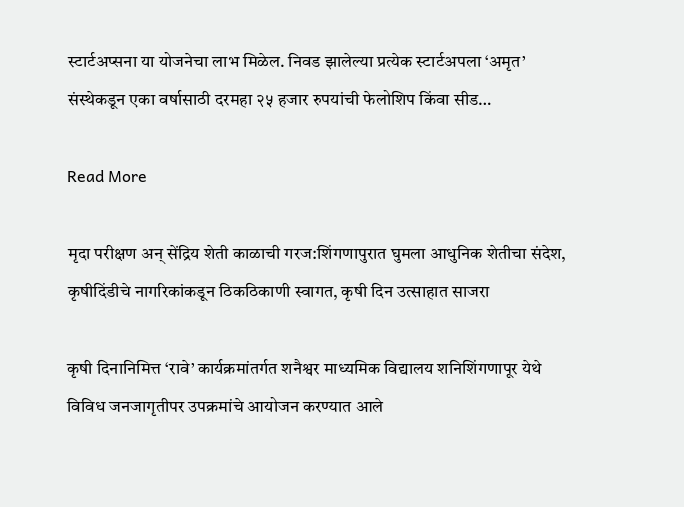स्टार्टअप्सना या योजनेचा लाभ मिळेल. निवड झालेल्या प्रत्येक स्टार्टअपला ‘अमृत’ संस्थेकडून एका वर्षासाठी दरमहा २५ हजार रुपयांची फेलोशिप किंवा सीड…

Read More

मृदा परीक्षण अन् सेंद्रिय शेती काळाची गरज:शिंगणापुरात घुमला आधुनिक शेतीचा संदेश, कृषीदिंडीचे नागरिकांकडून ठिकठिकाणी स्वागत, कृषी दिन उत्साहात साजरा

कृषी दिनानिमित्त ‘रावे’ कार्यक्रमांतर्गत शनैश्वर माध्यमिक विद्यालय शनिशिंगणापूर येथे विविध जनजागृतीपर उपक्रमांचे आयोजन करण्यात आले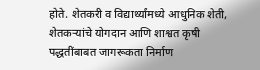होते. शेतकरी व विद्यार्थ्यांमध्ये आधुनिक शेती, शेतकऱ्यांचे योगदान आणि शाश्वत कृषी पद्धतींबाबत जागरूकता निर्माण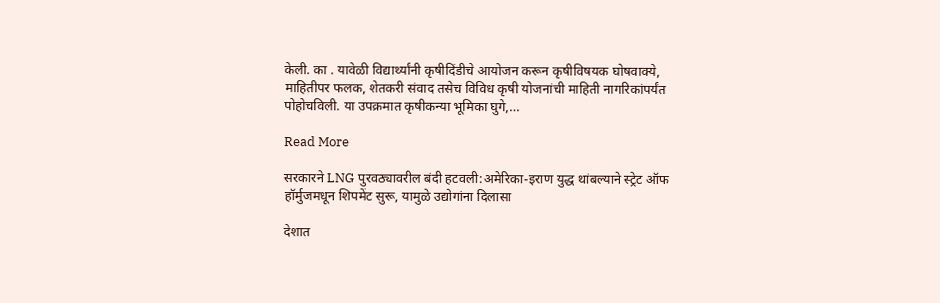केली. का . यावेळी विद्यार्थ्यांनी कृषीदिंडीचे आयोजन करून कृषीविषयक घोषवाक्ये, माहितीपर फलक, शेतकरी संवाद तसेच विविध कृषी योजनांची माहिती नागरिकांपर्यंत पोहोचविली. या उपक्रमात कृषीकन्या भूमिका घुगे,…

Read More

सरकारने LNG पुरवठ्यावरील बंदी हटवली:अमेरिका-इराण युद्ध थांबल्याने स्ट्रेट ऑफ हॉर्मुजमधून शिपमेंट सुरू, यामुळे उद्योगांना दिलासा

देशात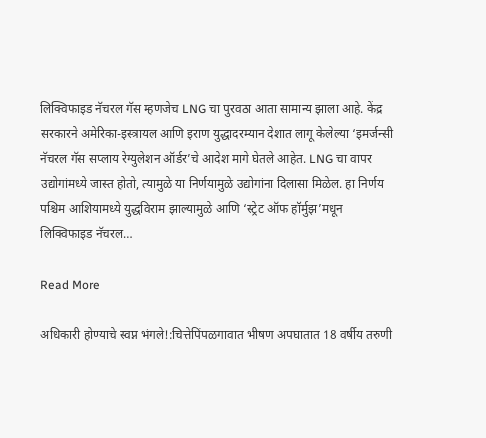लिक्विफाइड नॅचरल गॅस म्हणजेच LNG चा पुरवठा आता सामान्य झाला आहे. केंद्र सरकारने अमेरिका-इस्त्रायल आणि इराण युद्धादरम्यान देशात लागू केलेल्या ‘इमर्जन्सी नॅचरल गॅस सप्लाय रेग्युलेशन ऑर्डर’चे आदेश मागे घेतले आहेत. LNG चा वापर उद्योगांमध्ये जास्त होतो, त्यामुळे या निर्णयामुळे उद्योगांना दिलासा मिळेल. हा निर्णय पश्चिम आशियामध्ये युद्धविराम झाल्यामुळे आणि ‘स्ट्रेट ऑफ हॉर्मुझ’मधून लिक्विफाइड नॅचरल…

Read More

अधिकारी होण्याचे स्वप्न भंगले!:चित्तेपिंपळगावात भीषण अपघातात 18 वर्षीय तरुणी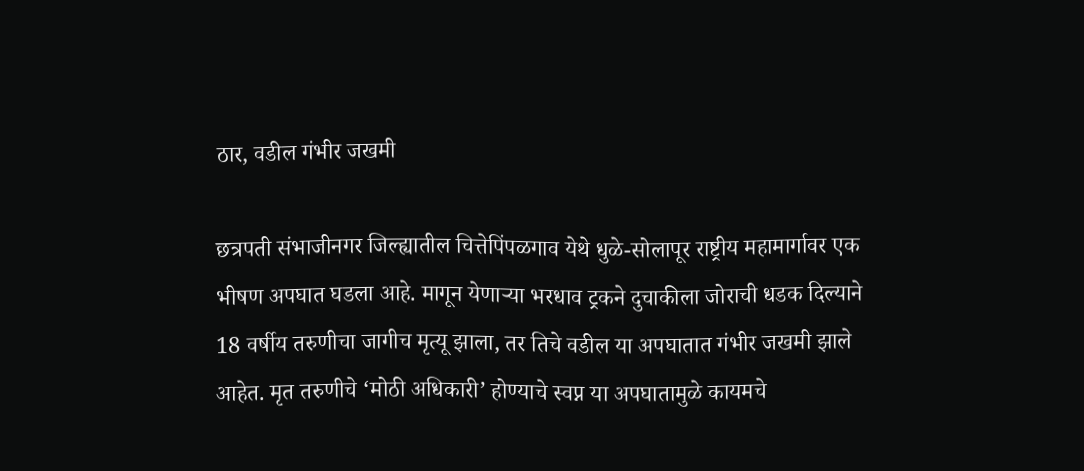ठार, वडील गंभीर जखमी

छत्रपती संभाजीनगर जिल्ह्यातील चित्तेपिंपळगाव येथे धुळे-सोलापूर राष्ट्रीय महामार्गावर एक भीषण अपघात घडला आहे. मागून येणाऱ्या भरधाव ट्रकने दुचाकीला जोराची धडक दिल्याने 18 वर्षीय तरुणीचा जागीच मृत्यू झाला, तर तिचे वडील या अपघातात गंभीर जखमी झाले आहेत. मृत तरुणीचे ‘मोठी अधिकारी’ होण्याचे स्वप्न या अपघातामुळे कायमचे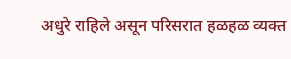अधुरे राहिले असून परिसरात हळहळ व्यक्त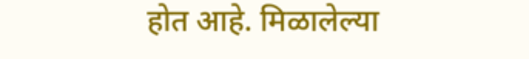होत आहे. मिळालेल्या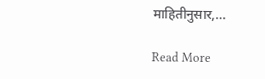माहितीनुसार,…

Read More